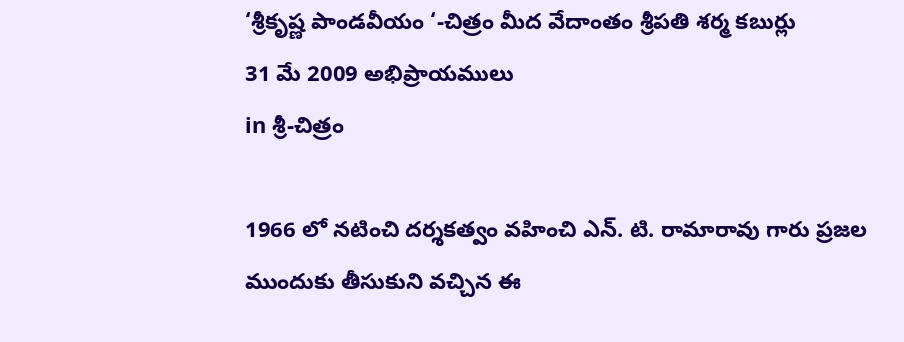‘శ్రీకృష్ణ పాండవీయం ‘-చిత్రం మీద వేదాంతం శ్రీపతి శర్మ కబుర్లు
31 మే 2009 అభిప్రాయములు
in శ్రీ-చిత్రం

1966 లో నటించి దర్శకత్వం వహించి ఎన్. టి. రామారావు గారు ప్రజల ముందుకు తీసుకుని వచ్చిన ఈ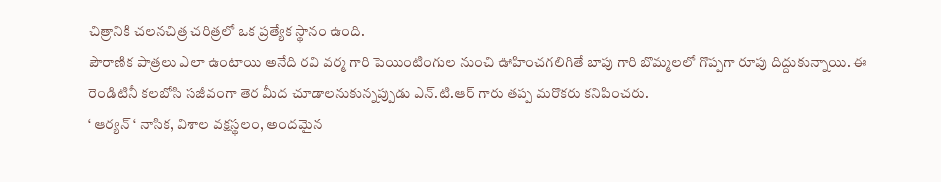చిత్రానికి చలనచిత్ర చరిత్రలో ఒక ప్రత్యేక స్థానం ఉంది.
పౌరాణిక పాత్రలు ఎలా ఉంటాయి అనేది రవి వర్మ గారి పెయింటింగుల నుంచి ఊహించగలిగితే బాపు గారి బొమ్మలలో గొప్పగా రూపు దిద్దుకున్నాయి. ఈ రెండిటినీ కలబోసి సజీవంగా తెర మీద చూడాలనుకున్నప్పుడు ఎన్.టి.ఆర్ గారు తప్ప మరొకరు కనిపించరు.
‘ ఆర్యన్ ‘ నాసిక, విశాల వక్షస్థలం, అందమైన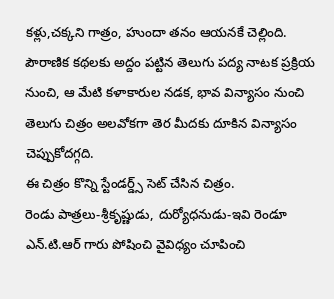కళ్లు,చక్కని గాత్రం, హుందా తనం ఆయనకే చెల్లింది.
పౌరాణిక కథలకు అద్దం పట్టిన తెలుగు పద్య నాటక ప్రక్రియ నుంచి, ఆ మేటి కళాకారుల నడక, భావ విన్యాసం నుంచి తెలుగు చిత్రం అలవోకగా తెర మీదకు దూకిన విన్యాసం చెప్పుకోదగ్గది.
ఈ చిత్రం కొన్ని స్టేండర్డ్స్ సెట్ చేసిన చిత్రం.
రెండు పాత్రలు-శ్రీకృష్ణుడు, దుర్యోధనుడు-ఇవి రెండూ ఎన్.టి.ఆర్ గారు పోషించి వైవిధ్యం చూపించి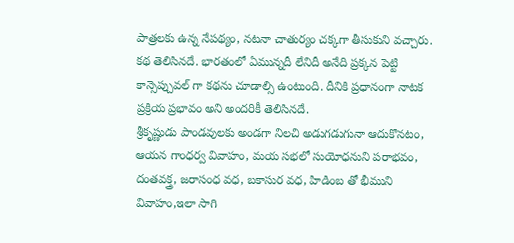పాత్రలకు ఉన్న నేపథ్యం, నటనా చాతుర్యం చక్కగా తీసుకుని వచ్చారు.
కథ తెలిసినదే. భారతంలో ఏమున్నదీ లేనిదీ అనేది ప్రక్కన పెట్టి కాన్సెప్చువల్ గా కథను చూడాల్సి ఉంటుంది. దీనికి ప్రధానంగా నాటక ప్రక్రియ ప్రభావం అని అందరికీ తెలిసినదే.
శ్రీకృష్ణుడు పాండవులకు అండగా నిలచి అడుగడుగునా ఆదుకొనటం, ఆయన గాంధర్వ వివాహం, మయ సభలో సుయోధనుని పరాభవం, దంతవక్త్ర, జరాసంధ వధ, బకాసుర వధ, హిడింబ తో భీముని వివాహం,ఇలా సాగి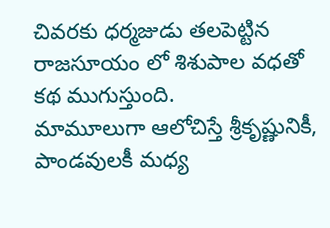చివరకు ధర్మజుడు తలపెట్టిన రాజసూయం లో శిశుపాల వధతో కథ ముగుస్తుంది.
మామూలుగా ఆలోచిస్తే శ్రీకృష్ణునికీ, పాండవులకీ మధ్య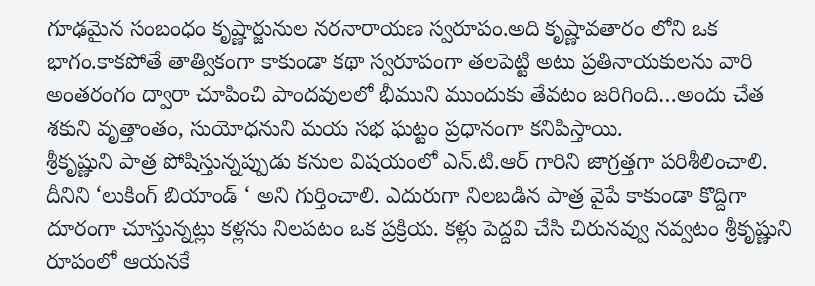గూఢమైన సంబంధం కృష్ణార్జునుల నరనారాయణ స్వరూపం.అది కృష్ణావతారం లోని ఒక భాగం.కాకపోతే తాత్వికంగా కాకుండా కథా స్వరూపంగా తలపెట్టి అటు ప్రతినాయకులను వారి అంతరంగం ద్వారా చూపించి పాందవులలో భీముని ముందుకు తేవటం జరిగింది…అందు చేత శకుని వృత్తాంతం, సుయోధనుని మయ సభ ఘట్టం ప్రధానంగా కనిపిస్తాయి.
శ్రీకృష్ణుని పాత్ర పోషిస్తున్నప్పుడు కనుల విషయంలో ఎన్.టి.ఆర్ గారిని జాగ్రత్తగా పరిశీలించాలి. దీనిని ‘లుకింగ్ బియాండ్ ‘ అని గుర్తించాలి. ఎదురుగా నిలబడిన పాత్ర వైపే కాకుండా కొద్దిగా దూరంగా చూస్తున్నట్లు కళ్లను నిలపటం ఒక ప్రక్రియ. కళ్లు పెద్దవి చేసి చిరునవ్వు నవ్వటం శ్రీకృష్ణుని రూపంలో ఆయనకే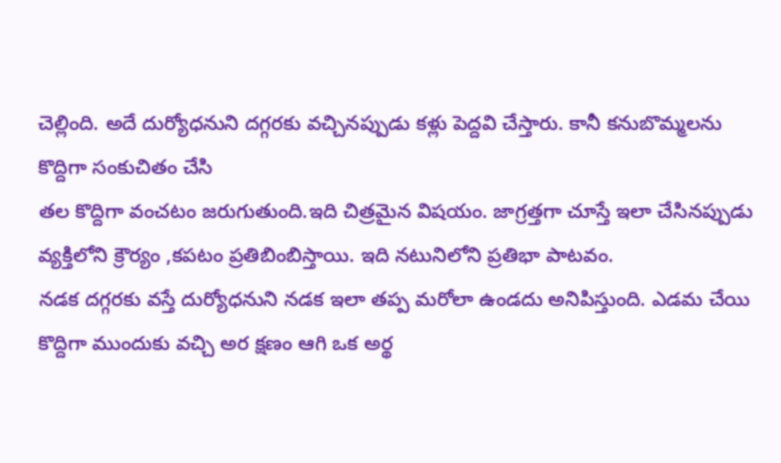చెల్లింది. అదే దుర్యోధనుని దగ్గరకు వచ్చినప్పుడు కళ్లు పెద్దవి చేస్తారు. కానీ కనుబొమ్మలను కొద్దిగా సంకుచితం చేసి
తల కొద్దిగా వంచటం జరుగుతుంది.ఇది చిత్రమైన విషయం. జాగ్రత్తగా చూస్తే ఇలా చేసినప్పుడు వ్యక్తిలోని క్రౌర్యం ,కపటం ప్రతిబింబిస్తాయి. ఇది నటునిలోని ప్రతిభా పాటవం.
నడక దగ్గరకు వస్తే దుర్యోధనుని నడక ఇలా తప్ప మరోలా ఉండదు అనిపిస్తుంది. ఎడమ చేయి కొద్దిగా ముందుకు వచ్చి అర క్షణం ఆగి ఒక అర్థ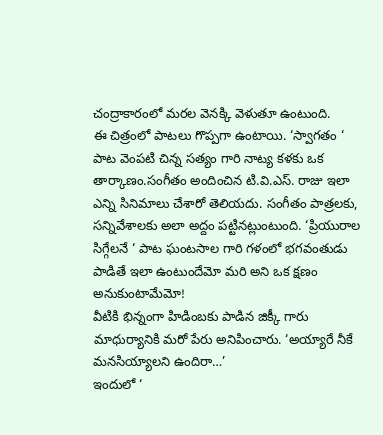చంద్రాకారంలో మరల వెనక్కి వెళుతూ ఉంటుంది.
ఈ చిత్రంలో పాటలు గొప్పగా ఉంటాయి. ‘స్వాగతం ‘ పాట వెంపటి చిన్న సత్యం గారి నాట్య కళకు ఒక తార్కాణం.సంగీతం అందించిన టి.వి.ఎస్. రాజు ఇలా ఎన్ని సినిమాలు చేశారో తెలియదు. సంగీతం పాత్రలకు, సన్నివేశాలకు అలా అద్దం పట్టినట్లుంటుంది. ‘ప్రియురాల సిగ్గేలనే ‘ పాట ఘంటసాల గారి గళంలో భగవంతుడు పాడితే ఇలా ఉంటుందేమో మరి అని ఒక క్షణం అనుకుంటామేమో!
వీటికి భిన్నంగా హిడింబకు పాడిన జిక్కీ గారు మాధుర్యానికి మరో పేరు అనిపించారు. ‘అయ్యారే నీకే మనసియ్యాలని ఉందిరా…’
ఇందులో ‘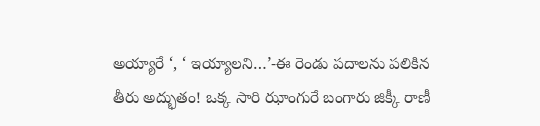అయ్యారే ‘, ‘ ఇయ్యాలని…’-ఈ రెండు పదాలను పలికిన తీరు అద్భుతం! ఒక్క సారి ఝాంగురే బంగారు జిక్కీ రాణీ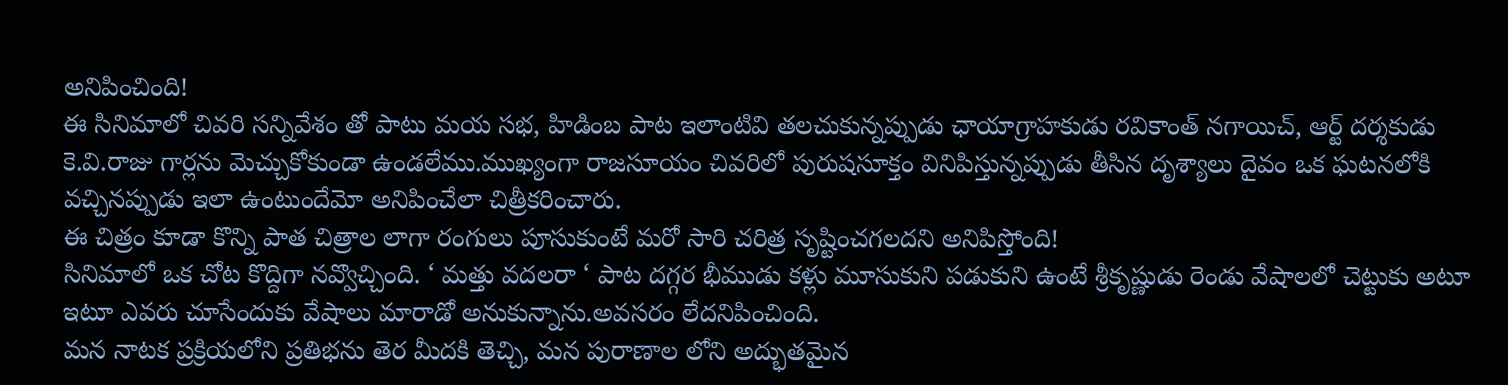అనిపించింది!
ఈ సినిమాలో చివరి సన్నివేశం తో పాటు మయ సభ, హిడింబ పాట ఇలాంటివి తలచుకున్నప్పుడు ఛాయాగ్రాహకుడు రవికాంత్ నగాయిచ్, ఆర్ట్ దర్శకుడు కె.వి.రాజు గార్లను మెచ్చుకోకుండా ఉండలేము.ముఖ్యంగా రాజసూయం చివరిలో పురుషసూక్తం వినిపిస్తున్నప్పుడు తీసిన దృశ్యాలు దైవం ఒక ఘటనలోకి వచ్చినప్పుడు ఇలా ఉంటుందేమో అనిపించేలా చిత్రీకరించారు.
ఈ చిత్రం కూడా కొన్ని పాత చిత్రాల లాగా రంగులు పూసుకుంటే మరో సారి చరిత్ర సృష్టించగలదని అనిపిస్తోంది!
సినిమాలో ఒక చోట కొద్దిగా నవ్వొచ్చింది. ‘ మత్తు వదలరా ‘ పాట దగ్గర భీముడు కళ్లు మూసుకుని పడుకుని ఉంటే శ్రీకృష్ణుడు రెండు వేషాలలో చెట్టుకు అటూ ఇటూ ఎవరు చూసేందుకు వేషాలు మారాడో అనుకున్నాను.అవసరం లేదనిపించింది.
మన నాటక ప్రక్రియలోని ప్రతిభను తెర మీదకి తెచ్చి, మన పురాణాల లోని అద్భుతమైన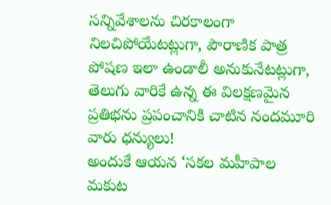సన్నివేశాలను చిరకాలంగా నిలచిపోయేటట్లుగా, పౌరాణిక పాత్ర పోషణ ఇలా ఉండాలీ అనుకునేటట్లుగా, తెలుగు వారికే ఉన్న ఈ విలక్షణమైన ప్రతిభను ప్రపంచానికి చాటిన నందమూరి వారు ధన్యులు!
అందుకే ఆయన ‘సకల మహీపాల మకుట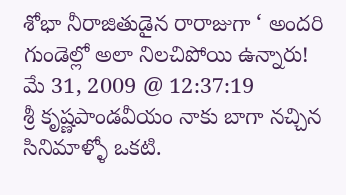శోభా నీరాజితుడైన రారాజుగా ‘ అందరి గుండెల్లో అలా నిలచిపోయి ఉన్నారు!
మే 31, 2009 @ 12:37:19
శ్రీ కృష్ణపాండవీయం నాకు బాగా నచ్చిన సినిమాళ్ళో ఒకటి.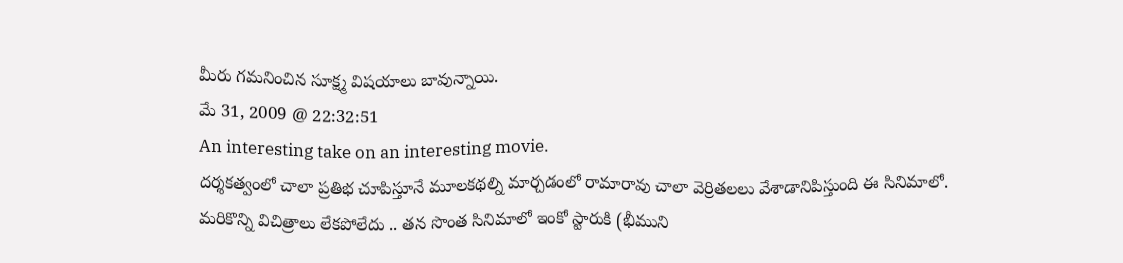మీరు గమనించిన సూక్ష్మ విషయాలు బావున్నాయి.
మే 31, 2009 @ 22:32:51
An interesting take on an interesting movie.
దర్శకత్వంలో చాలా ప్రతిభ చూపిస్తూనే మూలకథల్ని మార్చడంలో రామారావు చాలా వెర్రితలలు వేశాడానిపిస్తుంది ఈ సినిమాలో.
మరికొన్ని విచిత్రాలు లేకపోలేదు .. తన సొంత సినిమాలో ఇంకో స్టారుకి (భీముని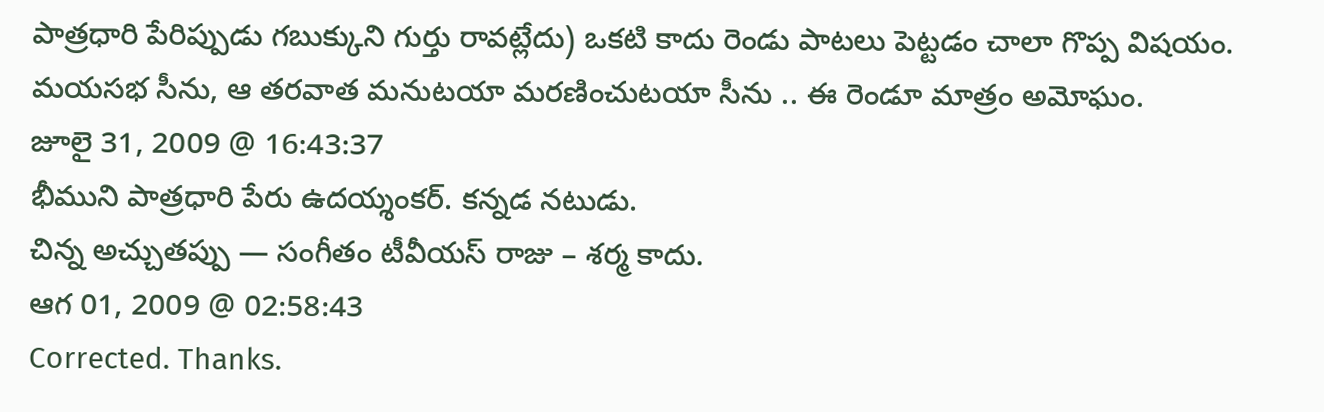పాత్రధారి పేరిప్పుడు గబుక్కుని గుర్తు రావట్లేదు) ఒకటి కాదు రెండు పాటలు పెట్టడం చాలా గొప్ప విషయం. మయసభ సీను, ఆ తరవాత మనుటయా మరణించుటయా సీను .. ఈ రెండూ మాత్రం అమోఘం.
జూలై 31, 2009 @ 16:43:37
భీముని పాత్రధారి పేరు ఉదయ్శంకర్. కన్నడ నటుడు.
చిన్న అచ్చుతప్పు — సంగీతం టీవీయస్ రాజు – శర్మ కాదు.
ఆగ 01, 2009 @ 02:58:43
Corrected. Thanks.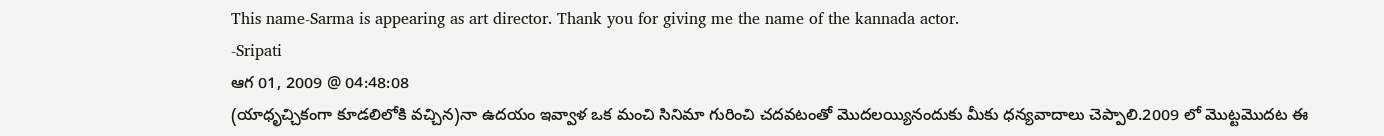This name-Sarma is appearing as art director. Thank you for giving me the name of the kannada actor.
-Sripati
ఆగ 01, 2009 @ 04:48:08
(యాధృచ్చికంగా కూడలిలోకి వచ్చిన)నా ఉదయం ఇవ్వాళ ఒక మంచి సినిమా గురించి చదవటంతో మొదలయ్యినందుకు మీకు ధన్యవాదాలు చెప్పాలి.2009 లో మొట్టమొదట ఈ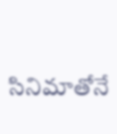సినిమాతోనే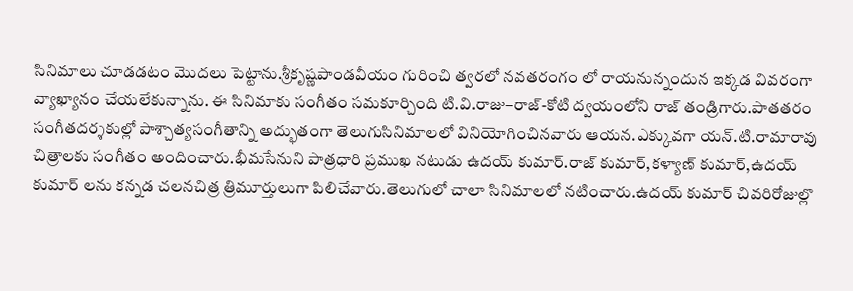సినిమాలు చూడడటం మొదలు పెట్టాను.శ్రీకృష్ణపాండవీయం గురించి త్వరలో నవతరంగం లో రాయనున్నందున ఇక్కడ వివరంగా వ్యాఖ్యానం చేయలేకున్నాను. ఈ సినిమాకు సంగీతం సమకూర్చింది టి.వి.రాజు–రాజ్-కోటి ద్వయంలోని రాజ్ తండ్రిగారు.పాతతరం సంగీతదర్శకుల్లో పాశ్చాత్యసంగీతాన్ని అద్భుతంగా తెలుగుసినిమాలలో వినియోగించినవారు ఆయన.ఎక్కువగా యన్.టి.రామారావు చిత్రాలకు సంగీతం అందించారు.భీమసేనుని పాత్రధారి ప్రముఖ నటుడు ఉదయ్ కుమార్.రాజ్ కుమార్,కళ్యాణ్ కుమార్,ఉదయ్ కుమార్ లను కన్నడ చలనచిత్ర త్రిమూర్తులుగా పిలిచేవారు.తెలుగులో చాలా సినిమాలలో నటించారు.ఉదయ్ కుమార్ చివరిరోజుల్లొ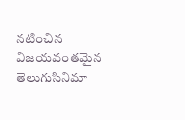నటించిన విజయవంతమైన తెలుగుసినిమా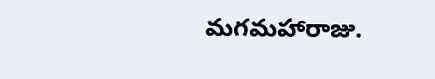మగమహారాజు.